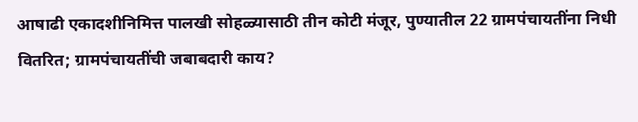आषाढी एकादशीनिमित्त पालखी सोहळ्यासाठी तीन कोटी मंजूर, पुण्यातील 22 ग्रामपंचायतींना निधी वितरित; ग्रामपंचायतींची जबाबदारी काय?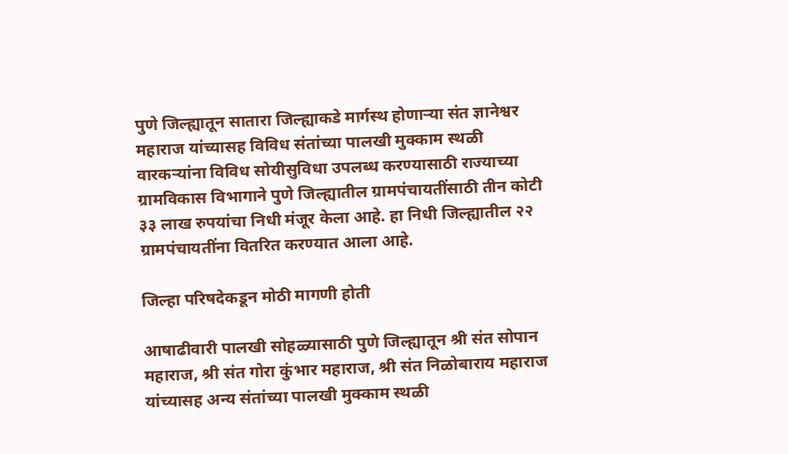पुणे जिल्ह्यातून सातारा जिल्ह्याकडे मार्गस्थ होणाऱ्या संत ज्ञानेश्वर महाराज यांच्यासह विविध संतांच्या पालखी मुक्काम स्थळी वारकऱ्यांना विविध सोयीसुविधा उपलब्ध करण्यासाठी राज्याच्या ग्रामविकास विभागाने पुणे जिल्ह्यातील ग्रामपंचायतींसाठी तीन कोटी ३३ लाख रुपयांचा निधी मंजूर केला आहे. हा निधी जिल्ह्यातील २२ ग्रामपंचायतींना वितरित करण्यात आला आहे.

जिल्हा परिषदेकडून मोठी मागणी होती

आषाढीवारी पालखी सोहळ्यासाठी पुणे जिल्ह्यातून श्री संत सोपान महाराज, श्री संत गोरा कुंभार महाराज, श्री संत निळोबाराय महाराज यांच्यासह अन्य संतांच्या पालखी मुक्काम स्थळी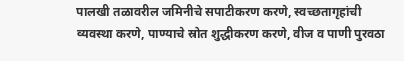पालखी तळावरील जमिनीचे सपाटीकरण करणे, स्वच्छतागृहांची व्यवस्था करणे, पाण्याचे स्रोत शुद्धीकरण करणे, वीज व पाणी पुरवठा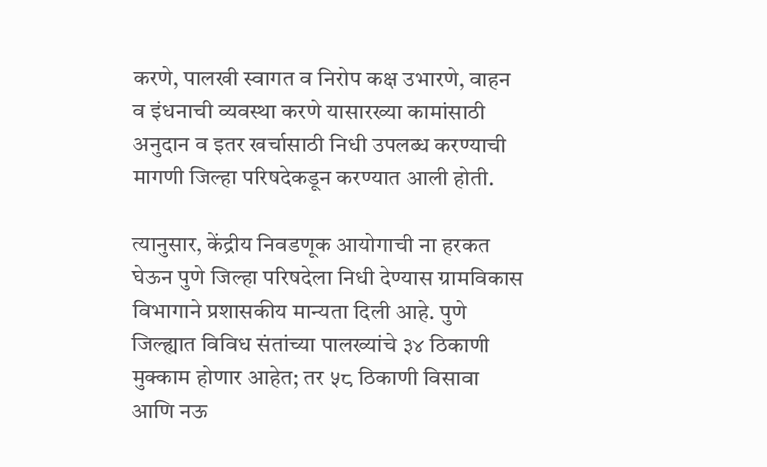करणे, पालखी स्वागत व निरोप कक्ष उभारणे, वाहन व इंधनाची व्यवस्था करणे यासारख्या कामांसाठी अनुदान व इतर खर्चासाठी निधी उपलब्ध करण्याची मागणी जिल्हा परिषदेकडून करण्यात आली होती.

त्यानुसार, केंद्रीय निवडणूक आयोगाची ना हरकत घेऊन पुणे जिल्हा परिषदेला निधी देण्यास ग्रामविकास विभागाने प्रशासकीय मान्यता दिली आहे. पुणे जिल्ह्यात विविध संतांच्या पालख्यांचे ३४ ठिकाणी मुक्काम होणार आहेत; तर ५८ ठिकाणी विसावा आणि नऊ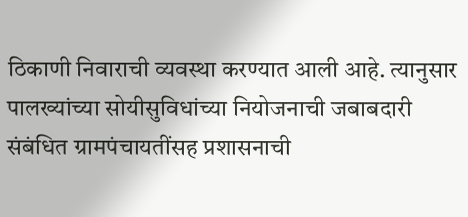ठिकाणी निवाराची व्यवस्था करण्यात आली आहे. त्यानुसार पालख्यांच्या सोयीसुविधांच्या नियोजनाची जबाबदारी संबंधित ग्रामपंचायतींसह प्रशासनाची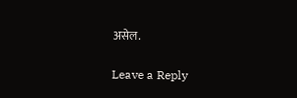असेल.

Leave a Reply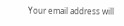Your email address will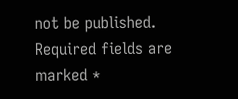not be published. Required fields are marked *